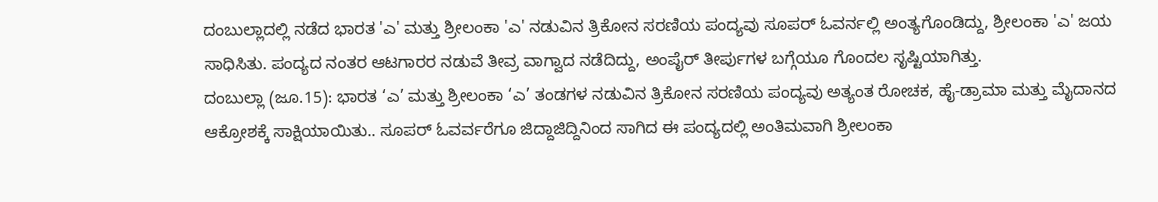ದಂಬುಲ್ಲಾದಲ್ಲಿ ನಡೆದ ಭಾರತ 'ಎ' ಮತ್ತು ಶ್ರೀಲಂಕಾ 'ಎ' ನಡುವಿನ ತ್ರಿಕೋನ ಸರಣಿಯ ಪಂದ್ಯವು ಸೂಪರ್ ಓವರ್ನಲ್ಲಿ ಅಂತ್ಯಗೊಂಡಿದ್ದು, ಶ್ರೀಲಂಕಾ 'ಎ' ಜಯ ಸಾಧಿಸಿತು. ಪಂದ್ಯದ ನಂತರ ಆಟಗಾರರ ನಡುವೆ ತೀವ್ರ ವಾಗ್ವಾದ ನಡೆದಿದ್ದು, ಅಂಪೈರ್ ತೀರ್ಪುಗಳ ಬಗ್ಗೆಯೂ ಗೊಂದಲ ಸೃಷ್ಟಿಯಾಗಿತ್ತು.
ದಂಬುಲ್ಲಾ (ಜೂ.15): ಭಾರತ ‘ಎ’ ಮತ್ತು ಶ್ರೀಲಂಕಾ ‘ಎ’ ತಂಡಗಳ ನಡುವಿನ ತ್ರಿಕೋನ ಸರಣಿಯ ಪಂದ್ಯವು ಅತ್ಯಂತ ರೋಚಕ, ಹೈ-ಡ್ರಾಮಾ ಮತ್ತು ಮೈದಾನದ ಆಕ್ರೋಶಕ್ಕೆ ಸಾಕ್ಷಿಯಾಯಿತು.. ಸೂಪರ್ ಓವರ್ವರೆಗೂ ಜಿದ್ದಾಜಿದ್ದಿನಿಂದ ಸಾಗಿದ ಈ ಪಂದ್ಯದಲ್ಲಿ ಅಂತಿಮವಾಗಿ ಶ್ರೀಲಂಕಾ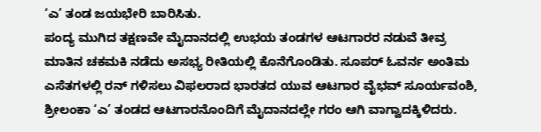‘ಎ’ ತಂಡ ಜಯಭೇರಿ ಬಾರಿಸಿತು.
ಪಂದ್ಯ ಮುಗಿದ ತಕ್ಷಣವೇ ಮೈದಾನದಲ್ಲಿ ಉಭಯ ತಂಡಗಳ ಆಟಗಾರರ ನಡುವೆ ತೀವ್ರ ಮಾತಿನ ಚಕಮಕಿ ನಡೆದು ಅಸಭ್ಯ ರೀತಿಯಲ್ಲಿ ಕೊನೆಗೊಂಡಿತು. ಸೂಪರ್ ಓವರ್ನ ಅಂತಿಮ ಎಸೆತಗಳಲ್ಲಿ ರನ್ ಗಳಿಸಲು ವಿಫಲರಾದ ಭಾರತದ ಯುವ ಆಟಗಾರ ವೈಭವ್ ಸೂರ್ಯವಂಶಿ, ಶ್ರೀಲಂಕಾ ‘ಎ’ ತಂಡದ ಆಟಗಾರನೊಂದಿಗೆ ಮೈದಾನದಲ್ಲೇ ಗರಂ ಆಗಿ ವಾಗ್ವಾದಕ್ಕಿಳಿದರು.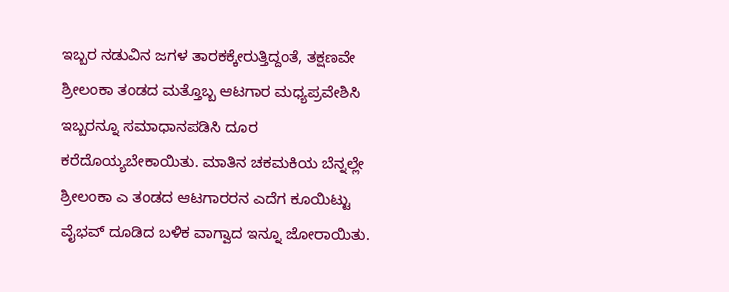ಇಬ್ಬರ ನಡುವಿನ ಜಗಳ ತಾರಕಕ್ಕೇರುತ್ತಿದ್ದಂತೆ, ತಕ್ಷಣವೇ ಶ್ರೀಲಂಕಾ ತಂಡದ ಮತ್ತೊಬ್ಬ ಆಟಗಾರ ಮಧ್ಯಪ್ರವೇಶಿಸಿ ಇಬ್ಬರನ್ನೂ ಸಮಾಧಾನಪಡಿಸಿ ದೂರ ಕರೆದೊಯ್ಯಬೇಕಾಯಿತು. ಮಾತಿನ ಚಕಮಕಿಯ ಬೆನ್ನಲ್ಲೇ ಶ್ರೀಲಂಕಾ ಎ ತಂಡದ ಆಟಗಾರರನ ಎದೆಗ ಕೂಯಿಟ್ಟು ವೈಭವ್ ದೂಡಿದ ಬಳಿಕ ವಾಗ್ವಾದ ಇನ್ನೂ ಜೋರಾಯಿತು.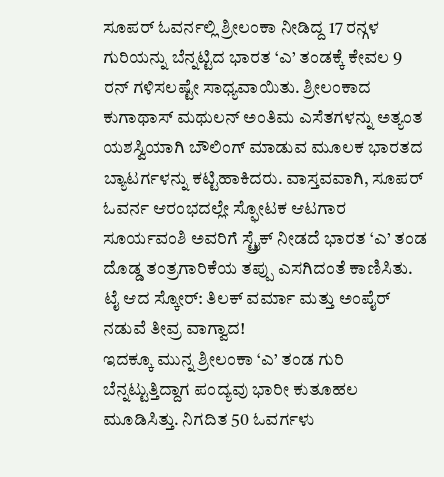ಸೂಪರ್ ಓವರ್ನಲ್ಲಿ ಶ್ರೀಲಂಕಾ ನೀಡಿದ್ದ 17 ರನ್ಗಳ ಗುರಿಯನ್ನು ಬೆನ್ನಟ್ಟಿದ ಭಾರತ ‘ಎ’ ತಂಡಕ್ಕೆ ಕೇವಲ 9 ರನ್ ಗಳಿಸಲಷ್ಟೇ ಸಾಧ್ಯವಾಯಿತು. ಶ್ರೀಲಂಕಾದ ಕುಗಾಥಾಸ್ ಮಥುಲನ್ ಅಂತಿಮ ಎಸೆತಗಳನ್ನು ಅತ್ಯಂತ ಯಶಸ್ವಿಯಾಗಿ ಬೌಲಿಂಗ್ ಮಾಡುವ ಮೂಲಕ ಭಾರತದ ಬ್ಯಾಟರ್ಗಳನ್ನು ಕಟ್ಟಿಹಾಕಿದರು. ವಾಸ್ತವವಾಗಿ, ಸೂಪರ್ ಓವರ್ನ ಆರಂಭದಲ್ಲೇ ಸ್ಫೋಟಕ ಆಟಗಾರ ಸೂರ್ಯವಂಶಿ ಅವರಿಗೆ ಸ್ಟ್ರೈಕ್ ನೀಡದೆ ಭಾರತ ‘ಎ’ ತಂಡ ದೊಡ್ಡ ತಂತ್ರಗಾರಿಕೆಯ ತಪ್ಪು ಎಸಗಿದಂತೆ ಕಾಣಿಸಿತು.
ಟೈ ಆದ ಸ್ಕೋರ್: ತಿಲಕ್ ವರ್ಮಾ ಮತ್ತು ಅಂಪೈರ್ ನಡುವೆ ತೀವ್ರ ವಾಗ್ವಾದ!
ಇದಕ್ಕೂ ಮುನ್ನ ಶ್ರೀಲಂಕಾ ‘ಎ’ ತಂಡ ಗುರಿ ಬೆನ್ನಟ್ಟುತ್ತಿದ್ದಾಗ ಪಂದ್ಯವು ಭಾರೀ ಕುತೂಹಲ ಮೂಡಿಸಿತ್ತು. ನಿಗದಿತ 50 ಓವರ್ಗಳು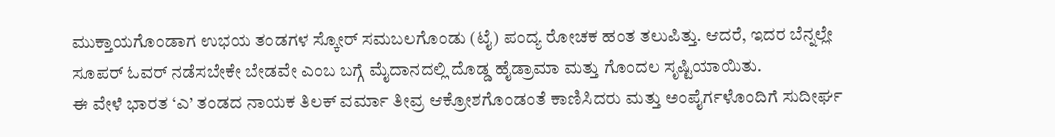ಮುಕ್ತಾಯಗೊಂಡಾಗ ಉಭಯ ತಂಡಗಳ ಸ್ಕೋರ್ ಸಮಬಲಗೊಂಡು (ಟೈ) ಪಂದ್ಯ ರೋಚಕ ಹಂತ ತಲುಪಿತ್ತು. ಆದರೆ, ಇದರ ಬೆನ್ನಲ್ಲೇ ಸೂಪರ್ ಓವರ್ ನಡೆಸಬೇಕೇ ಬೇಡವೇ ಎಂಬ ಬಗ್ಗೆ ಮೈದಾನದಲ್ಲಿ ದೊಡ್ಡ ಹೈಡ್ರಾಮಾ ಮತ್ತು ಗೊಂದಲ ಸೃಷ್ಟಿಯಾಯಿತು.
ಈ ವೇಳೆ ಭಾರತ ‘ಎ’ ತಂಡದ ನಾಯಕ ತಿಲಕ್ ವರ್ಮಾ ತೀವ್ರ ಆಕ್ರೋಶಗೊಂಡಂತೆ ಕಾಣಿಸಿದರು ಮತ್ತು ಅಂಪೈರ್ಗಳೊಂದಿಗೆ ಸುದೀರ್ಘ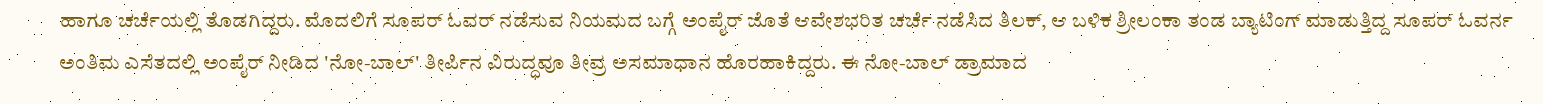ಹಾಗೂ ಚರ್ಚೆಯಲ್ಲಿ ತೊಡಗಿದ್ದರು. ಮೊದಲಿಗೆ ಸೂಪರ್ ಓವರ್ ನಡೆಸುವ ನಿಯಮದ ಬಗ್ಗೆ ಅಂಪೈರ್ ಜೊತೆ ಆವೇಶಭರಿತ ಚರ್ಚೆ ನಡೆಸಿದ ತಿಲಕ್, ಆ ಬಳಿಕ ಶ್ರೀಲಂಕಾ ತಂಡ ಬ್ಯಾಟಿಂಗ್ ಮಾಡುತ್ತಿದ್ದ ಸೂಪರ್ ಓವರ್ನ ಅಂತಿಮ ಎಸೆತದಲ್ಲಿ ಅಂಪೈರ್ ನೀಡಿದ 'ನೋ-ಬಾಲ್' ತೀರ್ಪಿನ ವಿರುದ್ಧವೂ ತೀವ್ರ ಅಸಮಾಧಾನ ಹೊರಹಾಕಿದ್ದರು. ಈ ನೋ-ಬಾಲ್ ಡ್ರಾಮಾದ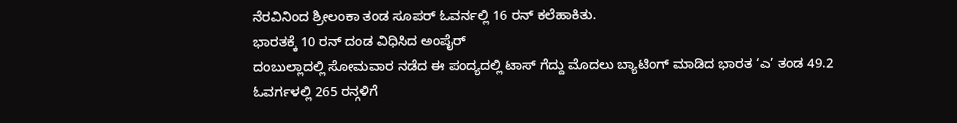ನೆರವಿನಿಂದ ಶ್ರೀಲಂಕಾ ತಂಡ ಸೂಪರ್ ಓವರ್ನಲ್ಲಿ 16 ರನ್ ಕಲೆಹಾಕಿತು.
ಭಾರತಕ್ಕೆ 10 ರನ್ ದಂಡ ವಿಧಿಸಿದ ಅಂಪೈರ್
ದಂಬುಲ್ಲಾದಲ್ಲಿ ಸೋಮವಾರ ನಡೆದ ಈ ಪಂದ್ಯದಲ್ಲಿ ಟಾಸ್ ಗೆದ್ದು ಮೊದಲು ಬ್ಯಾಟಿಂಗ್ ಮಾಡಿದ ಭಾರತ ‘ಎ’ ತಂಡ 49.2 ಓವರ್ಗಳಲ್ಲಿ 265 ರನ್ಗಳಿಗೆ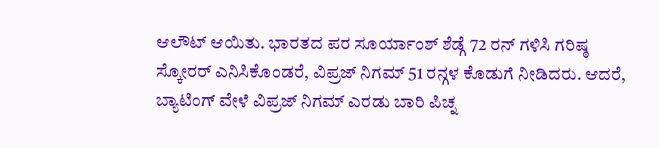ಆಲೌಟ್ ಆಯಿತು. ಭಾರತದ ಪರ ಸೂರ್ಯಾಂಶ್ ಶೆಡ್ಗೆ 72 ರನ್ ಗಳಿಸಿ ಗರಿಷ್ಠ ಸ್ಕೋರರ್ ಎನಿಸಿಕೊಂಡರೆ, ವಿಪ್ರಜ್ ನಿಗಮ್ 51 ರನ್ಗಳ ಕೊಡುಗೆ ನೀಡಿದರು. ಆದರೆ, ಬ್ಯಾಟಿಂಗ್ ವೇಳೆ ವಿಪ್ರಜ್ ನಿಗಮ್ ಎರಡು ಬಾರಿ ಪಿಚ್ನ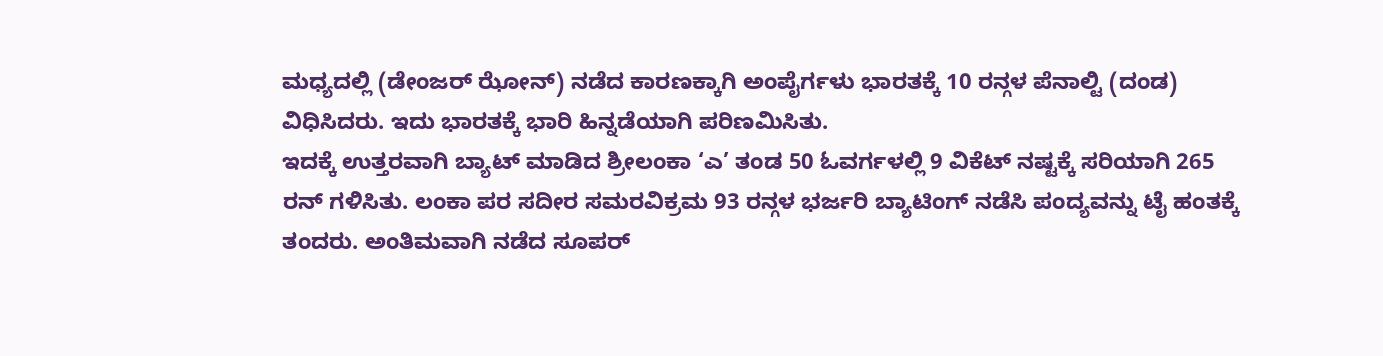ಮಧ್ಯದಲ್ಲಿ (ಡೇಂಜರ್ ಝೋನ್) ನಡೆದ ಕಾರಣಕ್ಕಾಗಿ ಅಂಪೈರ್ಗಳು ಭಾರತಕ್ಕೆ 10 ರನ್ಗಳ ಪೆನಾಲ್ಟಿ (ದಂಡ) ವಿಧಿಸಿದರು. ಇದು ಭಾರತಕ್ಕೆ ಭಾರಿ ಹಿನ್ನಡೆಯಾಗಿ ಪರಿಣಮಿಸಿತು.
ಇದಕ್ಕೆ ಉತ್ತರವಾಗಿ ಬ್ಯಾಟ್ ಮಾಡಿದ ಶ್ರೀಲಂಕಾ ‘ಎ’ ತಂಡ 50 ಓವರ್ಗಳಲ್ಲಿ 9 ವಿಕೆಟ್ ನಷ್ಟಕ್ಕೆ ಸರಿಯಾಗಿ 265 ರನ್ ಗಳಿಸಿತು. ಲಂಕಾ ಪರ ಸದೀರ ಸಮರವಿಕ್ರಮ 93 ರನ್ಗಳ ಭರ್ಜರಿ ಬ್ಯಾಟಿಂಗ್ ನಡೆಸಿ ಪಂದ್ಯವನ್ನು ಟೈ ಹಂತಕ್ಕೆ ತಂದರು. ಅಂತಿಮವಾಗಿ ನಡೆದ ಸೂಪರ್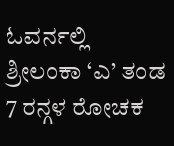ಓವರ್ನಲ್ಲಿ ಶ್ರೀಲಂಕಾ ‘ಎ’ ತಂಡ 7 ರನ್ಗಳ ರೋಚಕ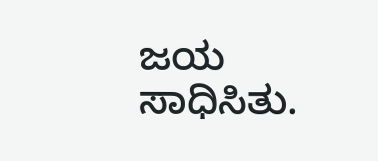ಜಯ ಸಾಧಿಸಿತು.